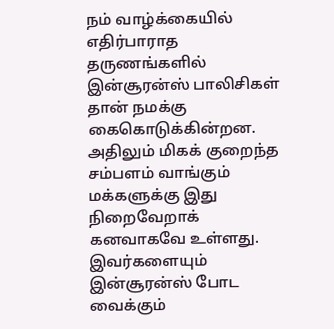நம் வாழ்க்கையில் எதிர்பாராத தருணங்களில் இன்சூரன்ஸ் பாலிசிகள் தான் நமக்கு கைகொடுக்கின்றன. அதிலும் மிகக் குறைந்த சம்பளம் வாங்கும் மக்களுக்கு இது நிறைவேறாக் கனவாகவே உள்ளது.
இவர்களையும் இன்சூரன்ஸ் போட வைக்கும்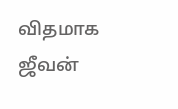விதமாக ஜீவன்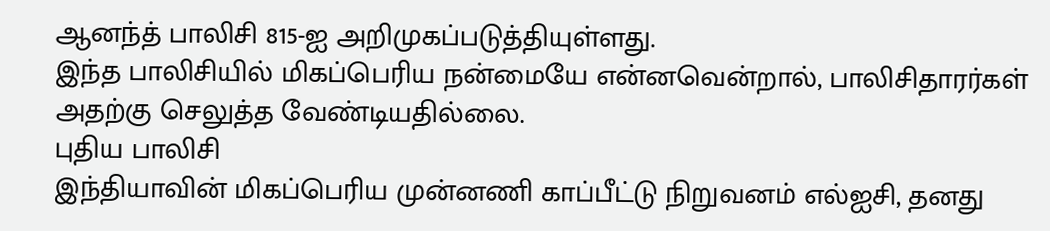ஆனந்த் பாலிசி 815-ஐ அறிமுகப்படுத்தியுள்ளது.
இந்த பாலிசியில் மிகப்பெரிய நன்மையே என்னவென்றால், பாலிசிதாரர்கள் அதற்கு செலுத்த வேண்டியதில்லை.
புதிய பாலிசி
இந்தியாவின் மிகப்பெரிய முன்னணி காப்பீட்டு நிறுவனம் எல்ஐசி, தனது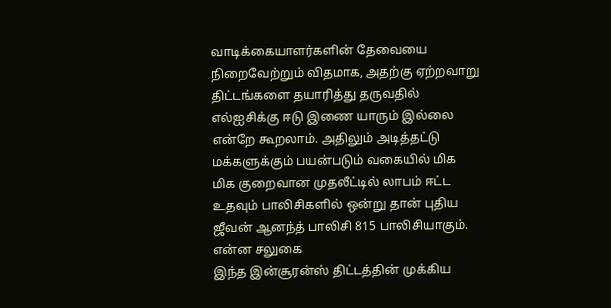வாடிக்கையாளர்களின் தேவையை நிறைவேற்றும் விதமாக, அதற்கு ஏற்றவாறு திட்டங்களை தயாரித்து தருவதில் எல்ஐசிக்கு ஈடு இணை யாரும் இல்லை என்றே கூறலாம். அதிலும் அடித்தட்டு மக்களுக்கும் பயன்படும் வகையில் மிக மிக குறைவான முதலீட்டில் லாபம் ஈட்ட உதவும் பாலிசிகளில் ஒன்று தான் புதிய ஜீவன் ஆனந்த் பாலிசி 815 பாலிசியாகும்.
என்ன சலுகை
இந்த இன்சூரன்ஸ் திட்டத்தின் முக்கிய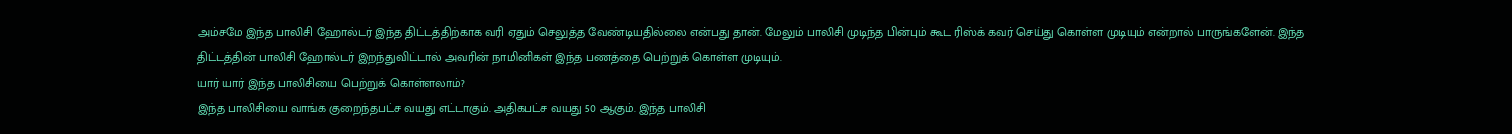அம்சமே இந்த பாலிசி ஹோல்டர் இந்த திட்டத்திற்காக வரி ஏதும் செலுத்த வேண்டியதில்லை என்பது தான். மேலும் பாலிசி முடிந்த பின்பும் கூட ரிஸ்க் கவர் செய்து கொள்ள முடியும் என்றால் பாருங்களேன். இந்த திட்டத்தின் பாலிசி ஹோல்டர் இறந்துவிட்டால் அவரின் நாமினிகள் இந்த பணத்தை பெற்றுக் கொள்ள முடியும்.
யார் யார் இந்த பாலிசியை பெற்றுக் கொள்ளலாம்?
இந்த பாலிசியை வாங்க குறைந்தபட்ச வயது எட்டாகும். அதிகபட்ச வயது 50 ஆகும். இந்த பாலிசி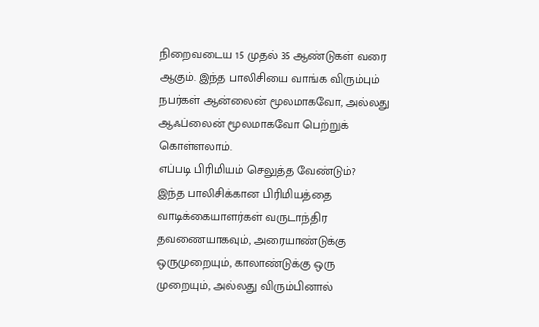நிறைவடைய 15 முதல் 35 ஆண்டுகள் வரை ஆகும். இந்த பாலிசியை வாங்க விரும்பும் நபர்கள் ஆன்லைன் மூலமாகவோ, அல்லது ஆஃப்லைன் மூலமாகவோ பெற்றுக் கொள்ளலாம்.
எப்படி பிரிமியம் செலுத்த வேண்டும்?
இந்த பாலிசிக்கான பிரிமியத்தை வாடிக்கையாளர்கள் வருடாந்திர தவணையாகவும், அரையாண்டுக்கு ஒருமுறையும், காலாண்டுக்கு ஒரு முறையும், அல்லது விரும்பினால்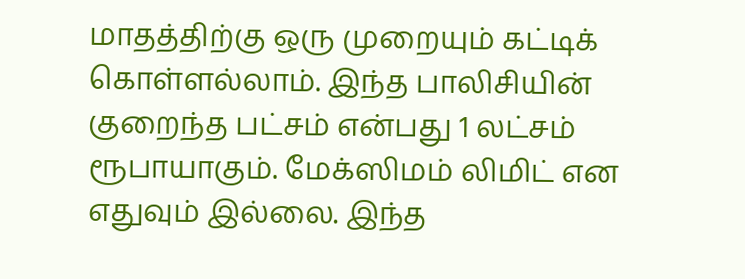மாதத்திற்கு ஒரு முறையும் கட்டிக் கொள்ளல்லாம். இந்த பாலிசியின் குறைந்த பட்சம் என்பது 1 லட்சம் ரூபாயாகும். மேக்ஸிமம் லிமிட் என எதுவும் இல்லை. இந்த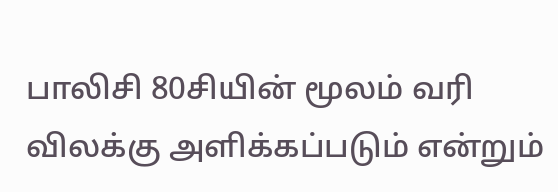பாலிசி 80சியின் மூலம் வரி விலக்கு அளிக்கப்படும் என்றும்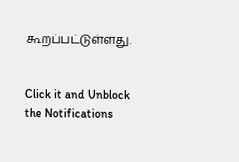கூறப்பட்டுள்ளது.


Click it and Unblock the Notifications